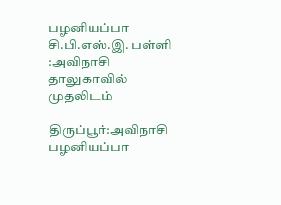பழனியப்பா சி.பி.எஸ்.இ. பள்ளி :அவிநாசி தாலுகாவில் முதலிடம்

திருப்பூர்:அவிநாசி பழனியப்பா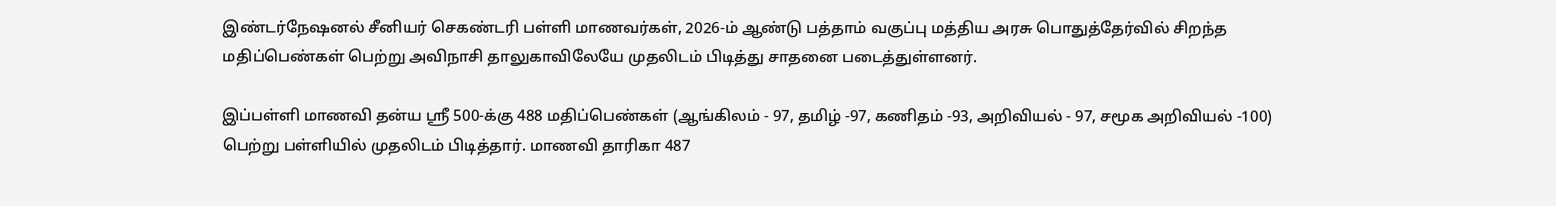இண்டர்நேஷனல் சீனியர் செகண்டரி பள்ளி மாணவர்கள், 2026-ம் ஆண்டு பத்தாம் வகுப்பு மத்திய அரசு பொதுத்தேர்வில் சிறந்த மதிப்பெண்கள் பெற்று அவிநாசி தாலுகாவிலேயே முதலிடம் பிடித்து சாதனை படைத்துள்ளனர்.

இப்பள்ளி மாணவி தன்ய ஸ்ரீ 500-க்கு 488 மதிப்பெண்கள் (ஆங்கிலம் - 97, தமிழ் -97, கணிதம் -93, அறிவியல் - 97, சமூக அறிவியல் -100) பெற்று பள்ளியில் முதலிடம் பிடித்தார். மாணவி தாரிகா 487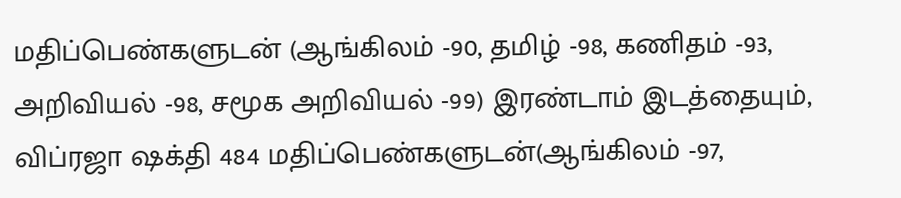மதிப்பெண்களுடன் (ஆங்கிலம் -90, தமிழ் -98, கணிதம் -93, அறிவியல் -98, சமூக அறிவியல் -99) இரண்டாம் இடத்தையும், விப்ரஜா ஷக்தி 484 மதிப்பெண்களுடன்(ஆங்கிலம் -97,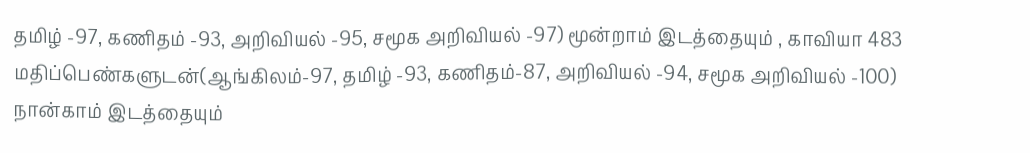தமிழ் -97, கணிதம் -93, அறிவியல் -95, சமூக அறிவியல் -97) மூன்றாம் இடத்தையும் , காவியா 483 மதிப்பெண்களுடன்(ஆங்கிலம்-97, தமிழ் -93, கணிதம்-87, அறிவியல் -94, சமூக அறிவியல் -100) நான்காம் இடத்தையும்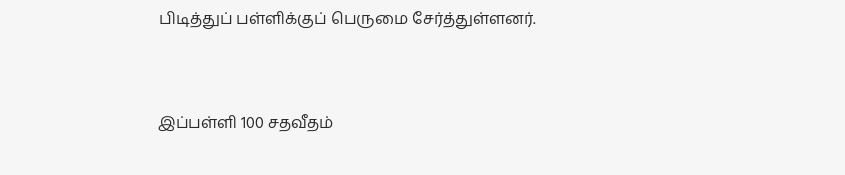பிடித்துப் பள்ளிக்குப் பெருமை சேர்த்துள்ளனர்.


இப்பள்ளி 100 சதவீதம்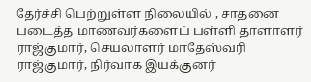தேர்ச்சி பெற்றுள்ள நிலையில் , சாதனை படைத்த மாணவர்களைப் பள்ளி தாளாளர் ராஜ்குமார், செயலாளர் மாதேஸ்வரி ராஜ்குமார், நிர்வாக இயக்குனர்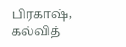பிரகாஷ், கல்வித்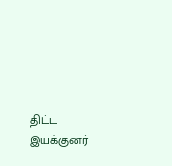திட்ட இயக்குனர்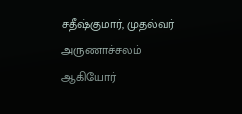சதீஷ்குமார், முதல்வர் அருணாச்சலம் ஆகியோர்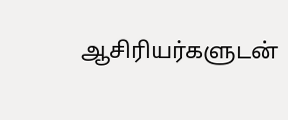ஆசிரியர்களுடன்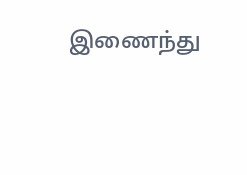இணைந்து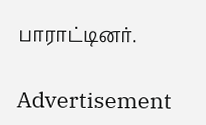பாராட்டினர்.

Advertisement